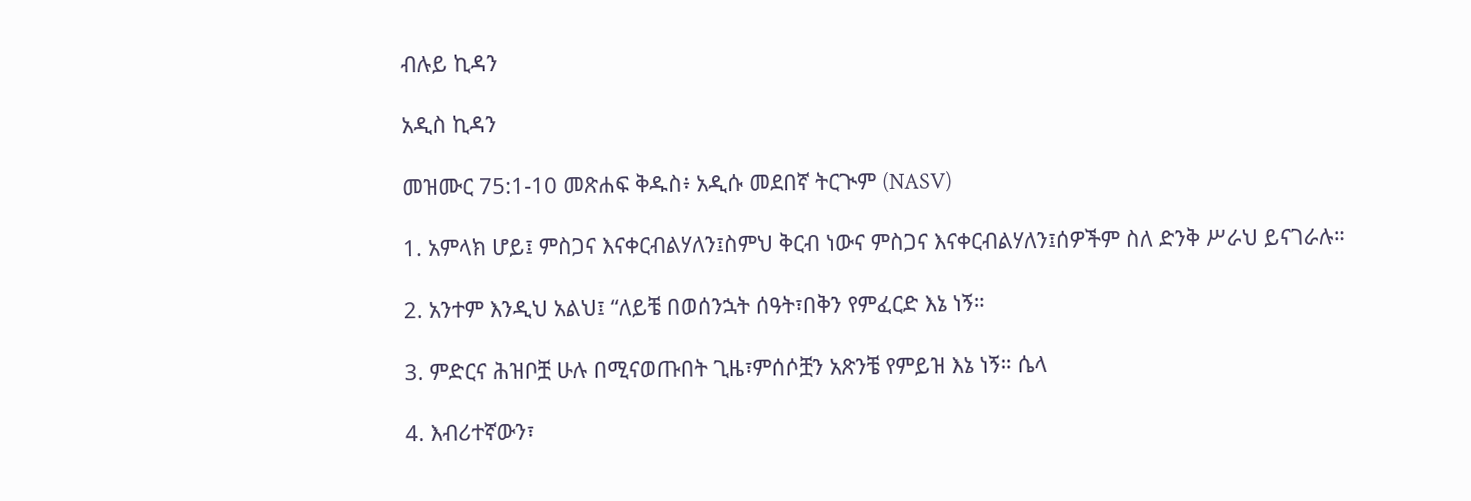ብሉይ ኪዳን

አዲስ ኪዳን

መዝሙር 75:1-10 መጽሐፍ ቅዱስ፥ አዲሱ መደበኛ ትርጒም (NASV)

1. አምላክ ሆይ፤ ምስጋና እናቀርብልሃለን፤ስምህ ቅርብ ነውና ምስጋና እናቀርብልሃለን፤ሰዎችም ስለ ድንቅ ሥራህ ይናገራሉ።

2. አንተም እንዲህ አልህ፤ “ለይቼ በወሰንኋት ሰዓት፣በቅን የምፈርድ እኔ ነኝ።

3. ምድርና ሕዝቦቿ ሁሉ በሚናወጡበት ጊዜ፣ምሰሶቿን አጽንቼ የምይዝ እኔ ነኝ። ሴላ

4. እብሪተኛውን፣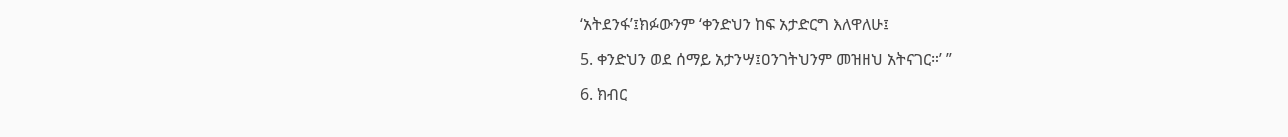‘አትደንፋ’፤ክፉውንም ‘ቀንድህን ከፍ አታድርግ እለዋለሁ፤

5. ቀንድህን ወደ ሰማይ አታንሣ፤ዐንገትህንም መዝዘህ አትናገር።’ ”

6. ክብር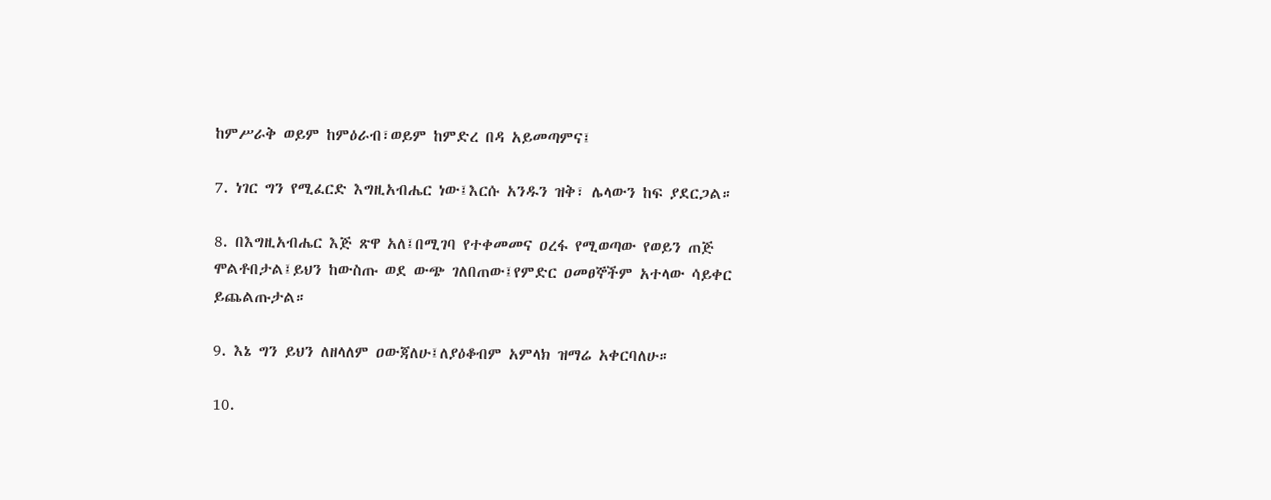ከምሥራቅ ወይም ከምዕራብ፣ወይም ከምድረ በዳ አይመጣምና፤

7. ነገር ግን የሚፈርድ እግዚአብሔር ነው፤እርሱ አንዱን ዝቅ፣ ሌላውን ከፍ ያደርጋል።

8. በእግዚአብሔር እጅ ጽዋ አለ፤በሚገባ የተቀመመና ዐረፋ የሚወጣው የወይን ጠጅ ሞልቶበታል፤ይህን ከውስጡ ወደ ውጭ ገለበጠው፤የምድር ዐመፀኞችም አተላው ሳይቀር ይጨልጡታል።

9. እኔ ግን ይህን ለዘላለም ዐውጃለሁ፤ለያዕቆብም አምላክ ዝማሬ አቀርባለሁ።

10.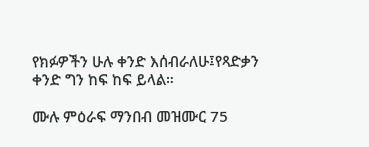የክፉዎችን ሁሉ ቀንድ እሰብራለሁ፤የጻድቃን ቀንድ ግን ከፍ ከፍ ይላል።

ሙሉ ምዕራፍ ማንበብ መዝሙር 75